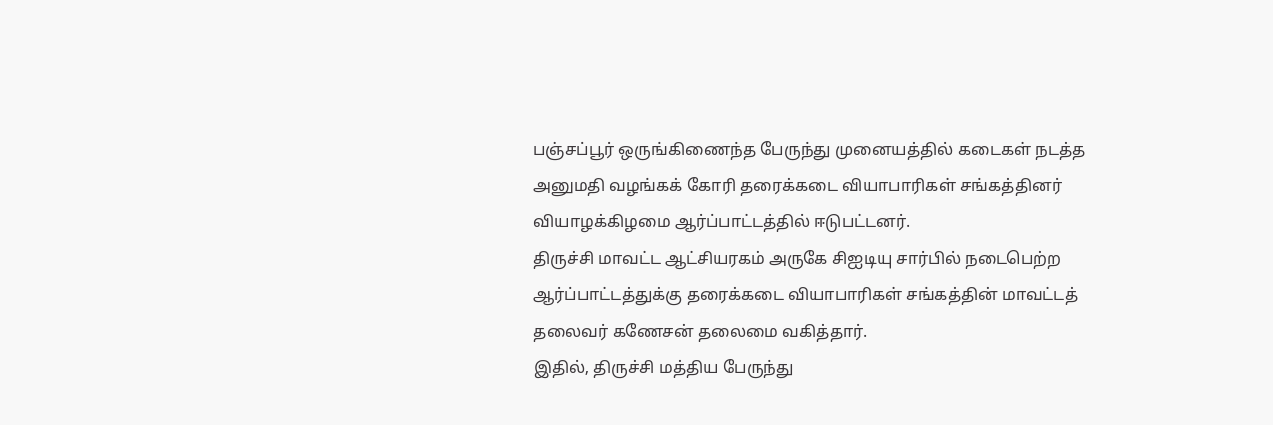பஞ்சப்பூர் ஒருங்கிணைந்த பேருந்து முனையத்தில் கடைகள் நடத்த அனுமதி வழங்கக் கோரி தரைக்கடை வியாபாரிகள் சங்கத்தினர் வியாழக்கிழமை ஆர்ப்பாட்டத்தில் ஈடுபட்டனர்.
திருச்சி மாவட்ட ஆட்சியரகம் அருகே சிஐடியு சார்பில் நடைபெற்ற ஆர்ப்பாட்டத்துக்கு தரைக்கடை வியாபாரிகள் சங்கத்தின் மாவட்டத் தலைவர் கணேசன் தலைமை வகித்தார்.
இதில், திருச்சி மத்திய பேருந்து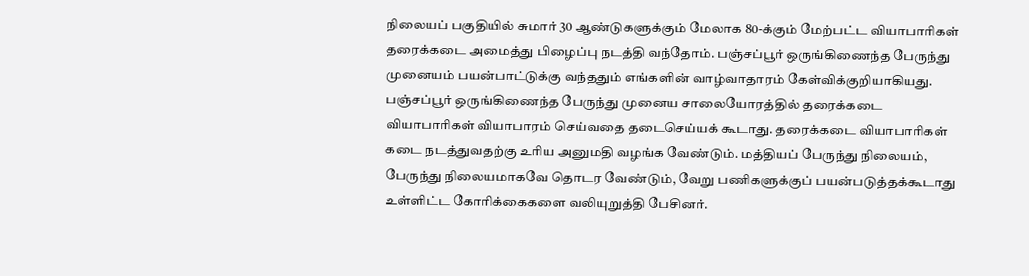நிலையப் பகுதியில் சுமார் 30 ஆண்டுகளுக்கும் மேலாக 80-க்கும் மேற்பட்ட வியாபாரிகள் தரைக்கடை அமைத்து பிழைப்பு நடத்தி வந்தோம். பஞ்சப்பூர் ஒருங்கிணைந்த பேருந்து முனையம் பயன்பாட்டுக்கு வந்ததும் எங்களின் வாழ்வாதாரம் கேள்விக்குறியாகியது.
பஞ்சப்பூர் ஒருங்கிணைந்த பேருந்து முனைய சாலையோரத்தில் தரைக்கடை வியாபாரிகள் வியாபாரம் செய்வதை தடைசெய்யக் கூடாது. தரைக்கடை வியாபாரிகள் கடை நடத்துவதற்கு உரிய அனுமதி வழங்க வேண்டும். மத்தியப் பேருந்து நிலையம், பேருந்து நிலையமாகவே தொடர வேண்டும், வேறு பணிகளுக்குப் பயன்படுத்தக்கூடாது உள்ளிட்ட கோரிக்கைகளை வலியுறுத்தி பேசினர்.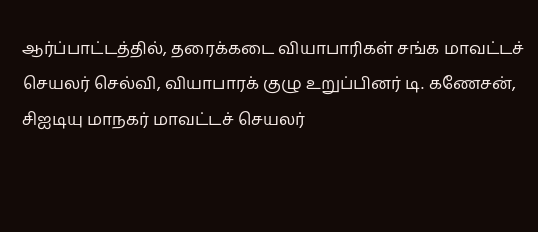ஆர்ப்பாட்டத்தில், தரைக்கடை வியாபாரிகள் சங்க மாவட்டச் செயலர் செல்வி, வியாபாரக் குழு உறுப்பினர் டி. கணேசன், சிஐடியு மாநகர் மாவட்டச் செயலர்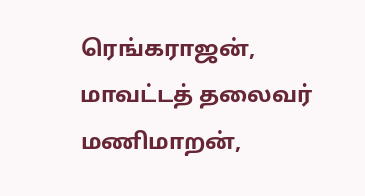ரெங்கராஜன், மாவட்டத் தலைவர் மணிமாறன்,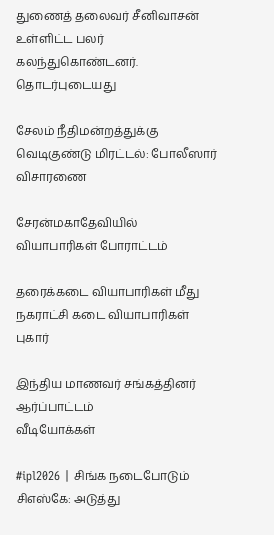துணைத் தலைவர் சீனிவாசன் உள்ளிட்ட பலர் கலந்துகொண்டனர்.
தொடர்புடையது

சேலம் நீதிமன்றத்துக்கு வெடிகுண்டு மிரட்டல்: போலீஸார் விசாரணை

சேரன்மகாதேவியில் வியாபாரிகள் போராட்டம்

தரைக்கடை வியாபாரிகள் மீது நகராட்சி கடை வியாபாரிகள் புகார்

இந்திய மாணவர் சங்கத்தினர் ஆர்ப்பாட்டம்
வீடியோக்கள்

#ipl2026 | சிங்க நடைபோடும் சிஎஸ்கே: அடுத்து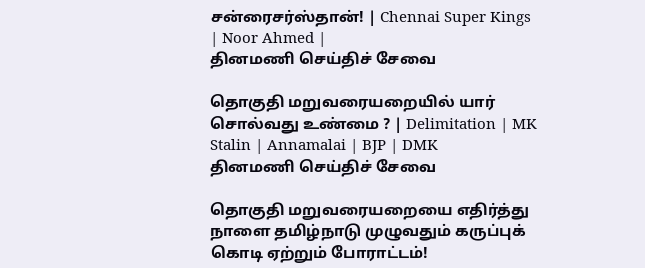சன்ரைசர்ஸ்தான்! | Chennai Super Kings | Noor Ahmed |
தினமணி செய்திச் சேவை

தொகுதி மறுவரையறையில் யார் சொல்வது உண்மை ? | Delimitation | MK Stalin | Annamalai | BJP | DMK
தினமணி செய்திச் சேவை

தொகுதி மறுவரையறையை எதிர்த்து நாளை தமிழ்நாடு முழுவதும் கருப்புக் கொடி ஏற்றும் போராட்டம்!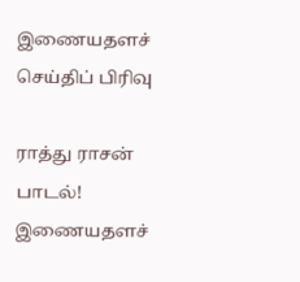இணையதளச் செய்திப் பிரிவு

ராத்து ராசன் பாடல்!
இணையதளச்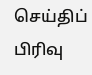செய்திப் பிரிவு